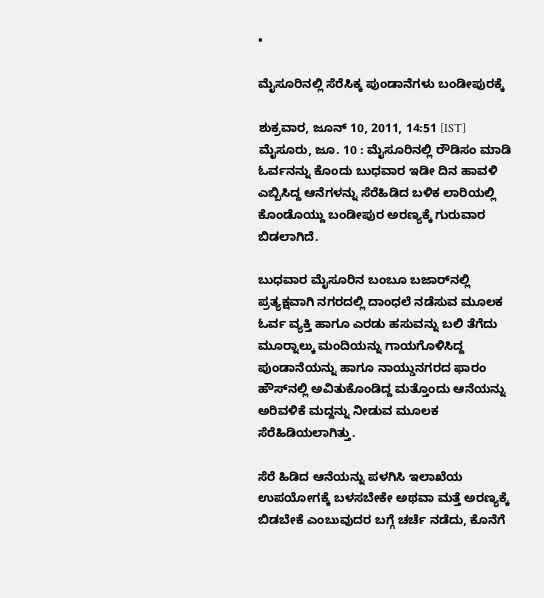•

ಮೈಸೂರಿನಲ್ಲಿ ಸೆರೆಸಿಕ್ಕ ಪುಂಡಾನೆಗಳು ಬಂಡೀಪುರಕ್ಕೆ

ಶುಕ್ರವಾರ, ಜೂನ್ 10, 2011, 14:51 [IST]
ಮೈಸೂರು, ಜೂ. 10 : ಮೈಸೂರಿನಲ್ಲಿ ರೌಡಿಸಂ ಮಾಡಿ ಓರ್ವನನ್ನು ಕೊಂದು ಬುಧವಾರ ಇಡೀ ದಿನ ಹಾವಳಿ ಎಬ್ಬಿಸಿದ್ದ ಆನೆಗಳನ್ನು ಸೆರೆಹಿಡಿದ ಬಳಿಕ ಲಾರಿಯಲ್ಲಿ ಕೊಂಡೊಯ್ದು ಬಂಡೀಪುರ ಅರಣ್ಯಕ್ಕೆ ಗುರುವಾರ ಬಿಡಲಾಗಿದೆ.

ಬುಧವಾರ ಮೈಸೂರಿನ ಬಂಬೂ ಬಜಾರ್‌ನಲ್ಲಿ ಪ್ರತ್ಯಕ್ಷವಾಗಿ ನಗರದಲ್ಲಿ ದಾಂಧಲೆ ನಡೆಸುವ ಮೂಲಕ ಓರ್ವ ವ್ಯಕ್ತಿ ಹಾಗೂ ಎರಡು ಹಸುವನ್ನು ಬಲಿ ತೆಗೆದು ಮೂರ‍್ನಾಲ್ಕು ಮಂದಿಯನ್ನು ಗಾಯಗೊಳಿಸಿದ್ದ ಪುಂಡಾನೆಯನ್ನು ಹಾಗೂ ನಾಯ್ಡುನಗರದ ಫಾರಂ ಹೌಸ್‌ನಲ್ಲಿ ಅವಿತುಕೊಂಡಿದ್ದ ಮತ್ತೊಂದು ಆನೆಯನ್ನು ಅರಿವಳಿಕೆ ಮದ್ದನ್ನು ನೀಡುವ ಮೂಲಕ ಸೆರೆಹಿಡಿಯಲಾಗಿತ್ತು.

ಸೆರೆ ಹಿಡಿದ ಆನೆಯನ್ನು ಪಳಗಿಸಿ ಇಲಾಖೆಯ ಉಪಯೋಗಕ್ಕೆ ಬಳಸಬೇಕೇ ಅಥವಾ ಮತ್ತೆ ಅರಣ್ಯಕ್ಕೆ ಬಿಡಬೇಕೆ ಎಂಬುವುದರ ಬಗ್ಗೆ ಚರ್ಚೆ ನಡೆದು, ಕೊನೆಗೆ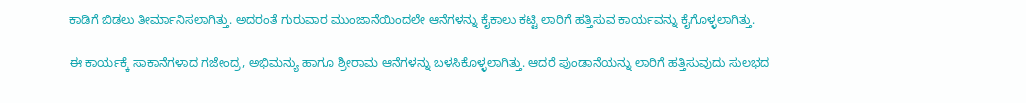ಕಾಡಿಗೆ ಬಿಡಲು ತೀರ್ಮಾನಿಸಲಾಗಿತ್ತು. ಅದರಂತೆ ಗುರುವಾರ ಮುಂಜಾನೆಯಿಂದಲೇ ಆನೆಗಳನ್ನು ಕೈಕಾಲು ಕಟ್ಟಿ ಲಾರಿಗೆ ಹತ್ತಿಸುವ ಕಾರ್ಯವನ್ನು ಕೈಗೊಳ್ಳಲಾಗಿತ್ತು.

ಈ ಕಾರ್ಯಕ್ಕೆ ಸಾಕಾನೆಗಳಾದ ಗಜೇಂದ್ರ, ಅಭಿಮನ್ಯು ಹಾಗೂ ಶ್ರೀರಾಮ ಆನೆಗಳನ್ನು ಬಳಸಿಕೊಳ್ಳಲಾಗಿತ್ತು. ಆದರೆ ಪುಂಡಾನೆಯನ್ನು ಲಾರಿಗೆ ಹತ್ತಿಸುವುದು ಸುಲಭದ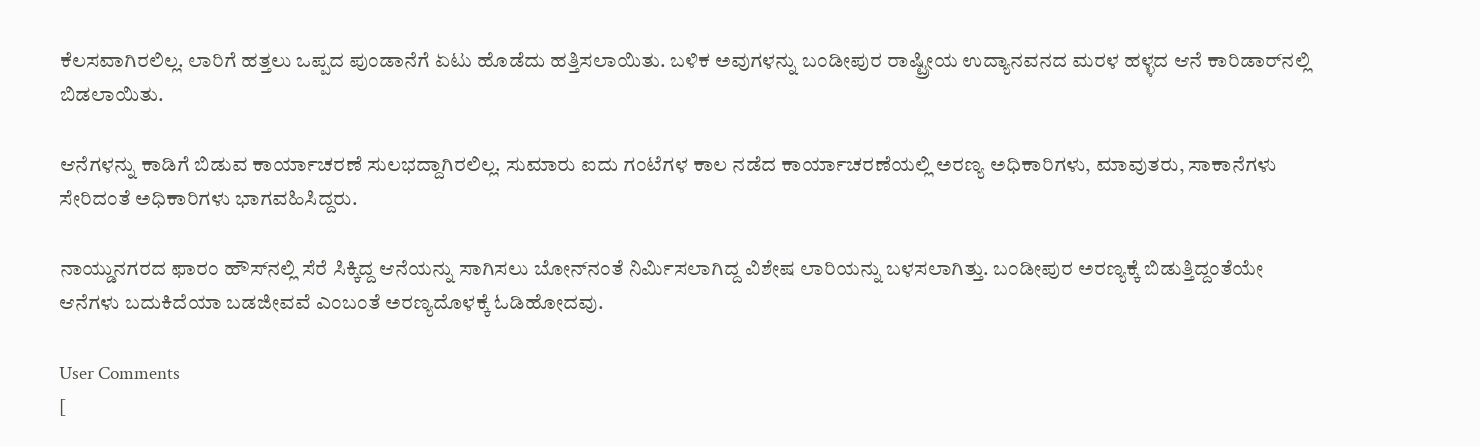ಕೆಲಸವಾಗಿರಲಿಲ್ಲ. ಲಾರಿಗೆ ಹತ್ತಲು ಒಪ್ಪದ ಪುಂಡಾನೆಗೆ ಏಟು ಹೊಡೆದು ಹತ್ತಿಸಲಾಯಿತು. ಬಳಿಕ ಅವುಗಳನ್ನು ಬಂಡೀಪುರ ರಾಷ್ಟ್ರೀಯ ಉದ್ಯಾನವನದ ಮರಳ ಹಳ್ಳದ ಆನೆ ಕಾರಿಡಾರ್‌ನಲ್ಲಿ ಬಿಡಲಾಯಿತು.

ಆನೆಗಳನ್ನು ಕಾಡಿಗೆ ಬಿಡುವ ಕಾರ್ಯಾಚರಣೆ ಸುಲಭದ್ದಾಗಿರಲಿಲ್ಲ. ಸುಮಾರು ಐದು ಗಂಟೆಗಳ ಕಾಲ ನಡೆದ ಕಾರ್ಯಾಚರಣೆಯಲ್ಲಿ ಅರಣ್ಯ ಅಧಿಕಾರಿಗಳು, ಮಾವುತರು, ಸಾಕಾನೆಗಳು ಸೇರಿದಂತೆ ಅಧಿಕಾರಿಗಳು ಭಾಗವಹಿಸಿದ್ದರು.

ನಾಯ್ಡುನಗರದ ಫಾರಂ ಹೌಸ್‌ನಲ್ಲಿ ಸೆರೆ ಸಿಕ್ಕಿದ್ದ ಆನೆಯನ್ನು ಸಾಗಿಸಲು ಬೋನ್‌ನಂತೆ ನಿರ್ಮಿಸಲಾಗಿದ್ದ ವಿಶೇಷ ಲಾರಿಯನ್ನು ಬಳಸಲಾಗಿತ್ತು. ಬಂಡೀಪುರ ಅರಣ್ಯಕ್ಕೆ ಬಿಡುತ್ತಿದ್ದಂತೆಯೇ ಆನೆಗಳು ಬದುಕಿದೆಯಾ ಬಡಜೀವವೆ ಎಂಬಂತೆ ಅರಣ್ಯದೊಳಕ್ಕೆ ಓಡಿಹೋದವು.

User Comments
[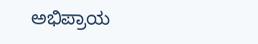ಅಭಿಪ್ರಾಯ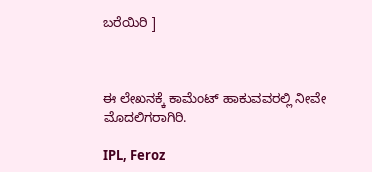ಬರೆಯಿರಿ ]



ಈ ಲೇಖನಕ್ಕೆ ಕಾಮೆಂಟ್ ಹಾಕುವವರಲ್ಲಿ ನೀವೇ ಮೊದಲಿಗರಾಗಿರಿ.

IPL, Feroz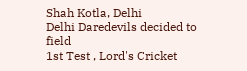Shah Kotla, Delhi
Delhi Daredevils decided to field
1st Test , Lord's Cricket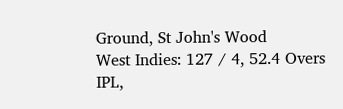Ground, St John's Wood
West Indies: 127 / 4, 52.4 Overs
IPL,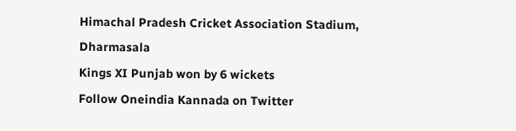Himachal Pradesh Cricket Association Stadium, Dharmasala
Kings XI Punjab won by 6 wickets
Follow Oneindia Kannada on Twitter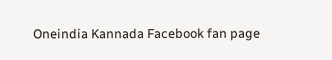Oneindia Kannada Facebook fan page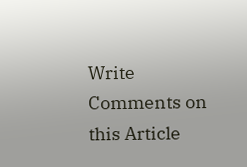Write Comments on this Article